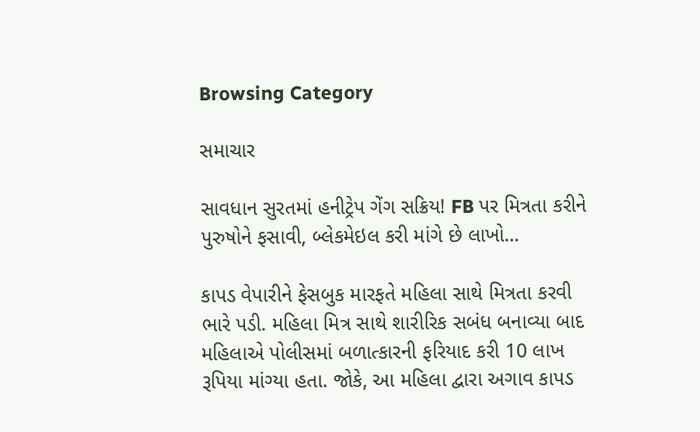Browsing Category

સમાચાર

સાવધાન સુરતમાં હનીટ્રેપ ગેંગ સક્રિય! FB પર મિત્રતા કરીને પુરુષોને ફસાવી, બ્લેકમેઇલ કરી માંગે છે લાખો…

કાપડ વેપારીને ફેસબુક મારફતે મહિલા સાથે મિત્રતા કરવી ભારે પડી. મહિલા મિત્ર સાથે શારીરિક સબંધ બનાવ્યા બાદ મહિલાએ પોલીસમાં બળાત્કારની ફરિયાદ કરી 10 લાખ રૂપિયા માંગ્યા હતા. જોકે, આ મહિલા દ્વારા અગાવ કાપડ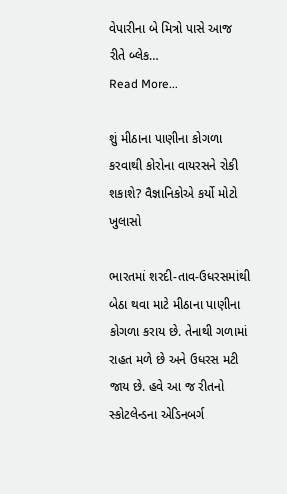વેપારીના બે મિત્રો પાસે આજ રીતે બ્લેક…
Read More...

શું મીઠાના પાણીના કોગળા કરવાથી કોરોના વાયરસને રોકી શકાશે? વૈજ્ઞાનિકોએ કર્યો મોટો ખુલાસો

ભારતમાં શરદી-તાવ-ઉધરસમાંથી બેઠા થવા માટે મીઠાના પાણીના કોગળા કરાય છે. તેનાથી ગળામાં રાહત મળે છે અને ઉધરસ મટી જાય છે. હવે આ જ રીતનો સ્કોટલેન્ડના એડિનબર્ગ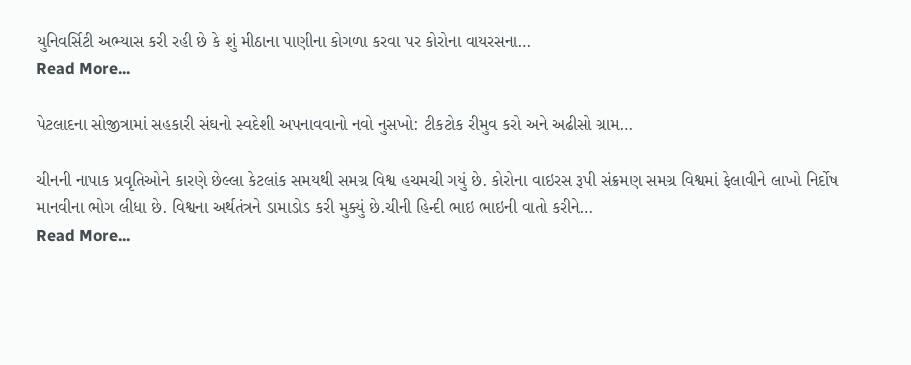યુનિવર્સિટી અભ્યાસ કરી રહી છે કે શું મીઠાના પાણીના કોગળા કરવા પર કોરોના વાયરસના…
Read More...

પેટલાદના સોજીત્રામાં સહકારી સંઘનો સ્વદેશી અપનાવવાનો નવો નુસખો: ટીકટોક રીમુવ કરો અને અઢીસો ગ્રામ…

ચીનની નાપાક પ્રવૃતિઓને કારણે છેલ્લા કેટલાંક સમયથી સમગ્ર વિશ્વ હચમચી ગયું છે. કોરોના વાઇરસ રૂપી સંક્રમણ સમગ્ર વિશ્વમાં ફેલાવીને લાખો નિર્દોષ માનવીના ભોગ લીધા છે. વિશ્વના અર્થતંત્રને ડામાડોડ કરી મુક્યું છે.ચીની હિન્દી ભાઇ ભાઇની વાતો કરીને…
Read More...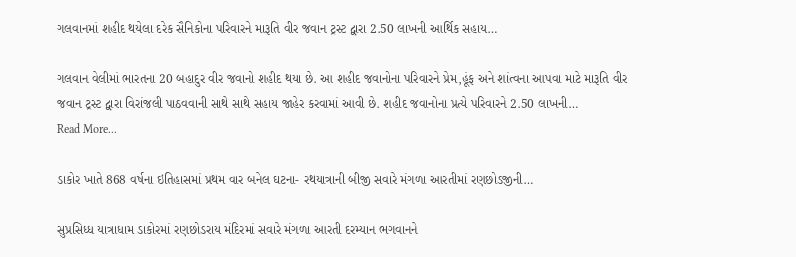ગલવાનમાં શહીદ થયેલા દરેક સૈનિકોના પરિવારને મારૂતિ વીર જવાન ટ્રસ્ટ દ્વારા 2.50 લાખની આર્થિક સહાય…

ગલવાન વેલીમાં ભારતના 20 બહાદુર વીર જવાનો શહીદ થયા છે. આ શહીદ જવાનોના પરિવારને પ્રેમ,હૂંફ અને શાંત્વના આપવા માટે મારૂતિ વીર જવાન ટ્રસ્ટ દ્વારા વિરાંજલી પાઠવવાની સાથે સાથે સહાય જાહેર કરવામાં આવી છે. શહીદ જવાનોના પ્રત્યે પરિવારને 2.50 લાખની…
Read More...

ડાકોર ખાતે 868 વર્ષના ઇતિહાસમાં પ્રથમ વાર બનેલ ઘટના- રથયાત્રાની બીજી સવારે મંગળા આરતીમાં રણછોડજીની…

સુપ્રસિધ્ધ યાત્રાધામ ડાકોરમાં રણછોડરાય મંદિરમાં સવારે મંગળા આરતી દરમ્યાન ભગવાનને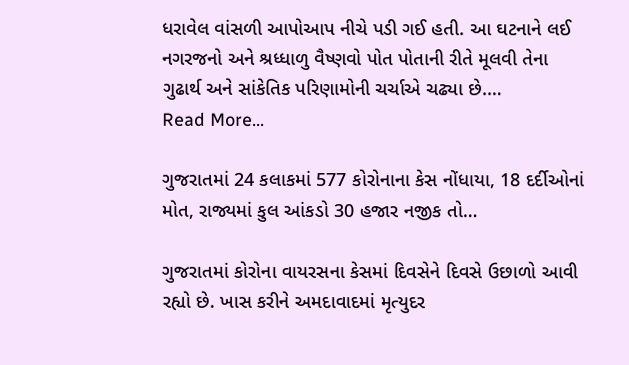ધરાવેલ વાંસળી આપોઆપ નીચે પડી ગઈ હતી. આ ઘટનાને લઈ નગરજનો અને શ્રધ્ધાળુ વૈષ્ણવો પોત પોતાની રીતે મૂલવી તેના ગુઢાર્થ અને સાંકેતિક પરિણામોની ચર્ચાએ ચઢ્યા છે.…
Read More...

ગુજરાતમાં 24 કલાકમાં 577 કોરોનાના કેસ નોંધાયા, 18 દર્દીઓનાં મોત, રાજ્યમાં કુલ આંકડો 30 હજાર નજીક તો…

ગુજરાતમાં કોરોના વાયરસના કેસમાં દિવસેને દિવસે ઉછાળો આવી રહ્યો છે. ખાસ કરીને અમદાવાદમાં મૃત્યુદર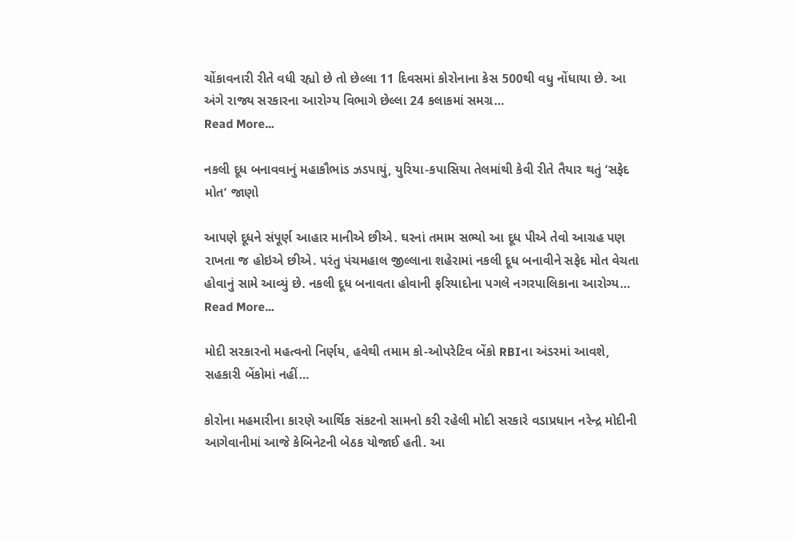ચોંકાવનારી રીતે વધી રહ્યો છે તો છેલ્લા 11 દિવસમાં કોરોનાના કેસ 500થી વધુ નોંધાયા છે. આ અંગે રાજ્ય સરકારના આરોગ્ય વિભાગે છેલ્લા 24 કલાકમાં સમગ્ર…
Read More...

નકલી દૂધ બનાવવાનું મહાકૌભાંડ ઝડપાયું, યુરિયા-કપાસિયા તેલમાંથી કેવી રીતે તૈયાર થતું ‘સફેદ મોત’ જાણો

આપણે દૂધને સંપૂર્ણ આહાર માનીએ છીએ. ઘરનાં તમામ સભ્યો આ દૂધ પીએ તેવો આગ્રહ પણ રાખતા જ હોઇએ છીએ. પરંતુ પંચમહાલ જીલ્લાના શહેરામાં નકલી દૂધ બનાવીને સફેદ મોત વેચતા હોવાનું સામે આવ્યું છે. નકલી દૂધ બનાવતા હોવાની ફરિયાદોના પગલે નગરપાલિકાના આરોગ્ય…
Read More...

મોદી સરકારનો મહત્વનો નિર્ણય, હવેથી તમામ કો-ઓપરેટિવ બેંકો RBIના અંડરમાં આવશે, સહકારી બેંકોમાં નહીં…

કોરોના મહમારીના કારણે આર્થિક સંકટનો સામનો કરી રહેલી મોદી સરકારે વડાપ્રધાન નરેન્દ્ર મોદીની આગેવાનીમાં આજે કેબિનેટની બેઠક યોજાઈ હતી. આ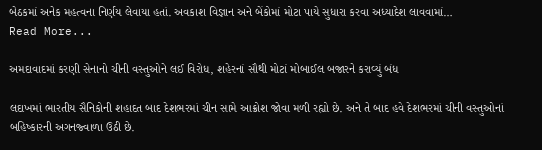બેઠકમાં અનેક મહત્વના નિર્ણય લેવાયા હતાં. અવકાશ વિજ્ઞાન અને બેંકોમાં મોટા પાયે સુધારા કરવા અધ્યાદેશ લાવવામાં…
Read More...

અમદાવાદમાં કરણી સેનાનો ચીની વસ્તુઓને લઈ વિરોધ, શહેરનાં સૌથી મોટાં મોબાઈલ બજારને કરાવ્યું બંધ

લદાખમાં ભારતીય સૈનિકોની શહાદત બાદ દેશભરમાં ચીન સામે આક્રોશ જોવા મળી રહ્યો છે. અને તે બાદ હવે દેશભરમાં ચીની વસ્તુઓનાં બહિષ્કારની અગનજ્વાળા ઉઠી છે.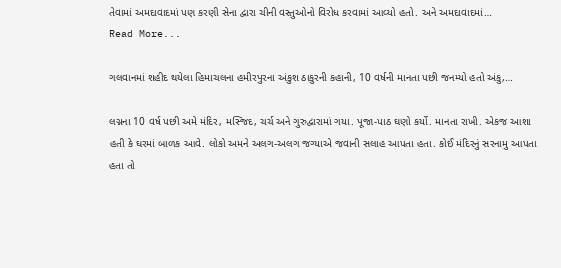તેવામાં અમદાવાદમાં પણ કરણી સેના દ્વારા ચીની વસ્તુઓનો વિરોધ કરવામાં આવ્યો હતો. અને અમદાવાદમાં…
Read More...

ગલવાનમાં શહીદ થયેલા હિમાચલના હમીરપુરના અંકુશ ઠાકુરની કહાની, 10 વર્ષની માનતા પછી જનમ્યો હતો અંકુ,…

લગ્નના 10 વર્ષ પછી અમે મંદિર, મસ્જિદ, ચર્ચ અને ગુરુદ્વારામાં ગયા. પૂજા-પાઠ ઘણો કર્યો. માનતા રાખી. એકજ આશા હતી કે ઘરમાં બાળક આવે. લોકો અમને અલગ-અલગ જગ્યાએ જવાની સલાહ આપતા હતા. કોઈ મંદિરનું સરનામુ આપતા હતા તો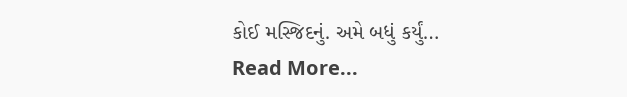કોઈ મસ્જિદનું. અમે બધું કર્યું…
Read More...